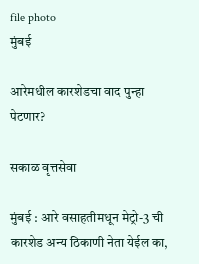file photo
मुंबई

आरेमधील कारशेडचा वाद पुन्हा पेटणार?

सकाळ वृत्तसेवा

मुंबई : आरे वसाहतीमधून मेट्रो-3 ची कारशेड अन्य ठिकाणी नेता येईल का,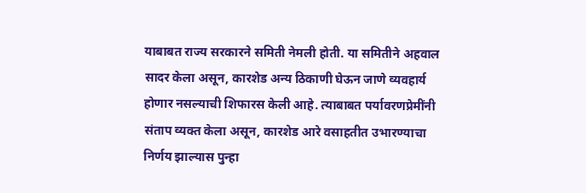याबाबत राज्य सरकारने समिती नेमली होती. या समितीने अहवाल सादर केला असून, कारशेड अन्य ठिकाणी घेऊन जाणे व्यवहार्य होणार नसल्याची शिफारस केली आहे. त्याबाबत पर्यावरणप्रेमींनी संताप व्यक्त केला असून, कारशेड आरे वसाहतीत उभारण्याचा निर्णय झाल्यास पुन्हा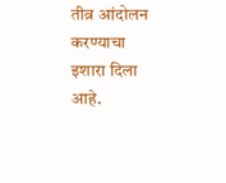तीव्र आंदोलन करण्याचा इशारा दिला आहे.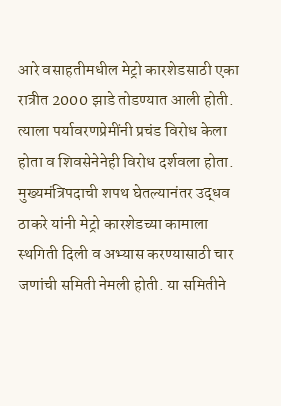आरे वसाहतीमधील मेट्रो कारशेडसाठी एका रात्रीत 2000 झाडे तोडण्यात आली होती. त्याला पर्यावरणप्रेमींनी प्रचंड विरोध केला होता व शिवसेनेनेही विरोध दर्शवला होता. मुख्यमंत्रिपदाची शपथ घेतल्यानंतर उद्धव ठाकरे यांनी मेट्रो कारशेडच्या कामाला स्थगिती दिली व अभ्यास करण्यासाठी चार जणांची समिती नेमली होती. या समितीने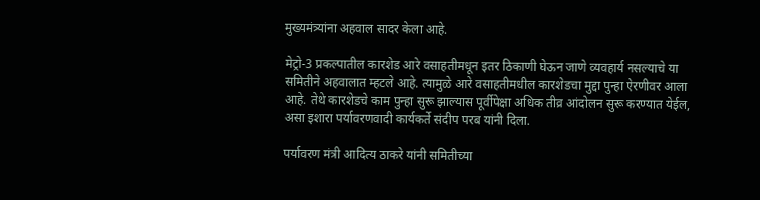मुख्यमंत्र्यांना अहवाल सादर केला आहे.

मेट्रो-3 प्रकल्पातील कारशेड आरे वसाहतीमधून इतर ठिकाणी घेऊन जाणे व्यवहार्य नसल्याचे या समितीने अहवालात म्हटले आहे. त्यामुळे आरे वसाहतीमधील कारशेडचा मुद्दा पुन्हा ऐरणीवर आला आहे. तेथे कारशेडचे काम पुन्हा सुरू झाल्यास पूर्वीपेक्षा अधिक तीव्र आंदोलन सुरू करण्यात येईल, असा इशारा पर्यावरणवादी कार्यकर्ते संदीप परब यांनी दिला.

पर्यावरण मंत्री आदित्य ठाकरे यांनी समितीच्या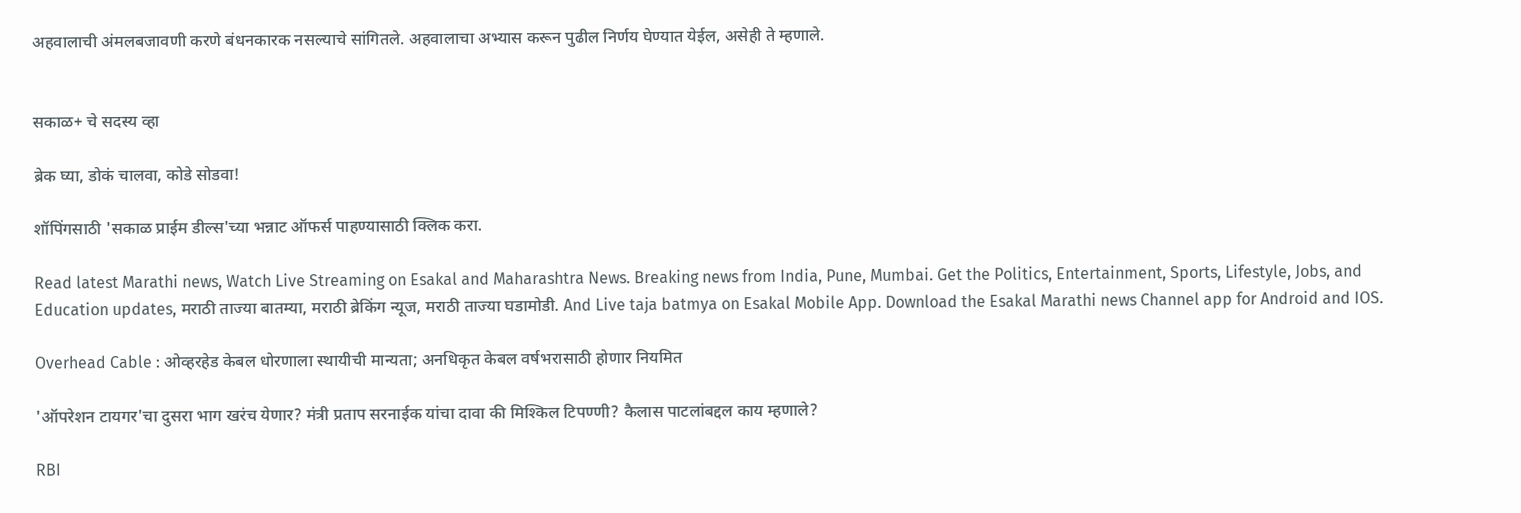अहवालाची अंमलबजावणी करणे बंधनकारक नसल्याचे सांगितले. अहवालाचा अभ्यास करून पुढील निर्णय घेण्यात येईल, असेही ते म्हणाले.


सकाळ+ चे सदस्य व्हा

ब्रेक घ्या, डोकं चालवा, कोडे सोडवा!

शॉपिंगसाठी 'सकाळ प्राईम डील्स'च्या भन्नाट ऑफर्स पाहण्यासाठी क्लिक करा.

Read latest Marathi news, Watch Live Streaming on Esakal and Maharashtra News. Breaking news from India, Pune, Mumbai. Get the Politics, Entertainment, Sports, Lifestyle, Jobs, and Education updates, मराठी ताज्या बातम्या, मराठी ब्रेकिंग न्यूज, मराठी ताज्या घडामोडी. And Live taja batmya on Esakal Mobile App. Download the Esakal Marathi news Channel app for Android and IOS.

Overhead Cable : ओव्हरहेड केबल धोरणाला स्थायीची मान्यता; अनधिकृत केबल वर्षभरासाठी होणार नियमित

'ऑपरेशन टायगर'चा दुसरा भाग खरंच येणार? मंत्री प्रताप सरनाईक यांचा दावा की मिश्किल टिपण्णी? कैलास पाटलांबद्दल काय म्हणाले?

RBI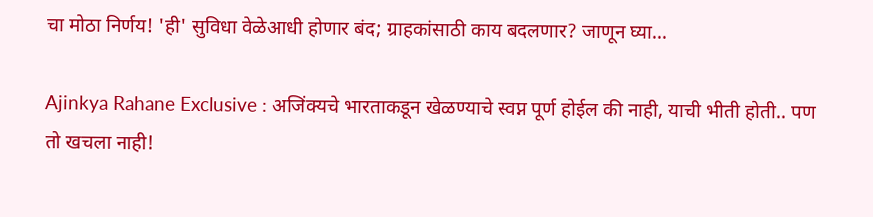चा मोठा निर्णय! 'ही' सुविधा वेळेआधी होणार बंद; ग्राहकांसाठी काय बदलणार? जाणून घ्या...

Ajinkya Rahane Exclusive : अजिंक्यचे भारताकडून खेळण्याचे स्वप्न पूर्ण होईल की नाही, याची भीती होती.. पण तो खचला नाही!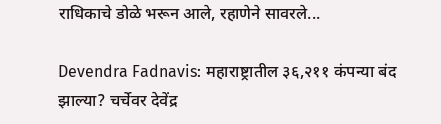राधिकाचे डोळे भरून आले, रहाणेने सावरले...

Devendra Fadnavis: महाराष्ट्रातील ३६,२११ कंपन्या बंद झाल्या? चर्चेवर देवेंद्र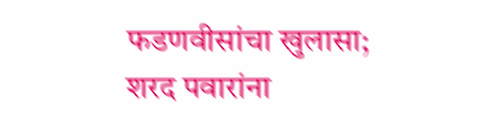फडणवीसांचा खुलासा; शरद पवारांना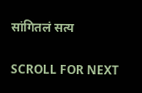सांगितलं सत्य

SCROLL FOR NEXT